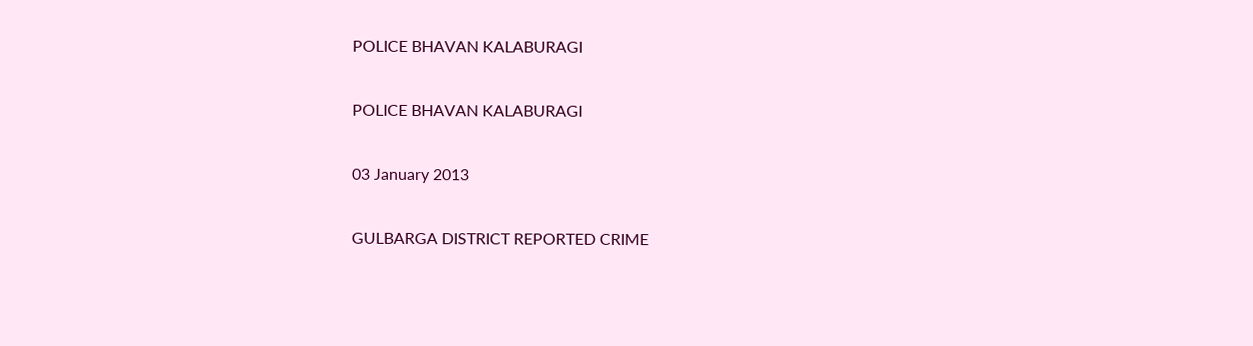POLICE BHAVAN KALABURAGI

POLICE BHAVAN KALABURAGI

03 January 2013

GULBARGA DISTRICT REPORTED CRIME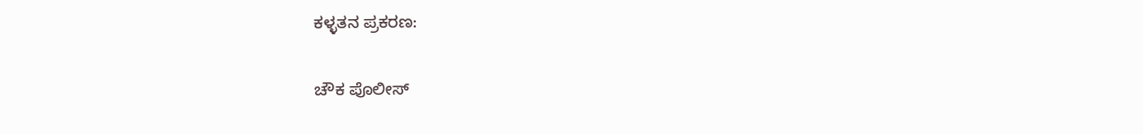ಕಳ್ಳತನ ಪ್ರಕರಣ:

ಚೌಕ ಪೊಲೀಸ್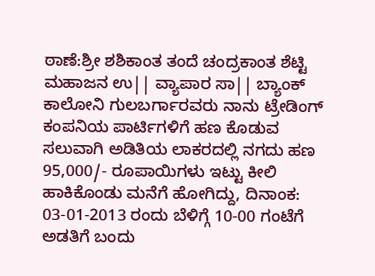ಠಾಣೆ:ಶ್ರೀ ಶಶಿಕಾಂತ ತಂದೆ ಚಂದ್ರಕಾಂತ ಶೆಟ್ಟಿ ಮಹಾಜನ ಉ|| ವ್ಯಾಪಾರ ಸಾ|| ಬ್ಯಾಂಕ್ ಕಾಲೋನಿ ಗುಲಬರ್ಗಾರವರು ನಾನು ಟ್ರೇಡಿಂಗ್ ಕಂಪನಿಯ ಪಾರ್ಟಿಗಳಿಗೆ ಹಣ ಕೊಡುವ ಸಲುವಾಗಿ ಅಡಿತಿಯ ಲಾಕರದಲ್ಲಿ ನಗದು ಹಣ 95,000/- ರೂಪಾಯಿಗಳು ಇಟ್ಟು ಕೀಲಿ ಹಾಕಿಕೊಂಡು ಮನೆಗೆ ಹೋಗಿದ್ದು, ದಿನಾಂಕ: 03-01-2013 ರಂದು ಬೆಳಿಗ್ಗೆ 10-00 ಗಂಟೆಗೆ ಅಡತಿಗೆ ಬಂದು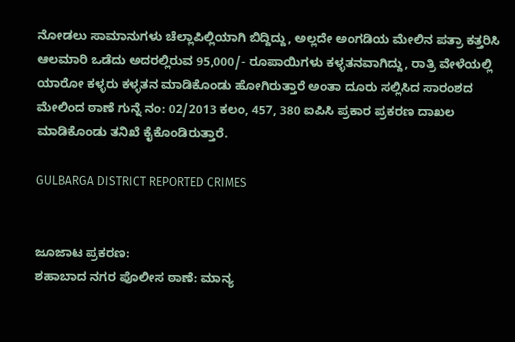ನೋಡಲು ಸಾಮಾನುಗಳು ಚೆಲ್ಲಾಪಿಲ್ಲಿಯಾಗಿ ಬಿದ್ದಿದ್ದು, ಅಲ್ಲದೇ ಅಂಗಡಿಯ ಮೇಲಿನ ಪತ್ರಾ ಕತ್ತರಿಸಿ ಆಲಮಾರಿ ಒಡೆದು ಅದರಲ್ಲಿರುವ 95,000/- ರೂಪಾಯಿಗಳು ಕಳ್ಳತನವಾಗಿದ್ದು, ರಾತ್ರಿ ವೇಳೆಯಲ್ಲಿ ಯಾರೋ ಕಳ್ಳರು ಕಳ್ಳತನ ಮಾಡಿಕೊಂಡು ಹೋಗಿರುತ್ತಾರೆ ಅಂತಾ ದೂರು ಸಲ್ಲಿಸಿದ ಸಾರಂಶದ ಮೇಲಿಂದ ಠಾಣೆ ಗುನ್ನೆ ನಂ: 02/2013 ಕಲಂ, 457, 380 ಐಪಿಸಿ ಪ್ರಕಾರ ಪ್ರಕರಣ ದಾಖಲ ಮಾಡಿಕೊಂಡು ತನಿಖೆ ಕೈಕೊಂಡಿರುತ್ತಾರೆ.

GULBARGA DISTRICT REPORTED CRIMES


ಜೂಜಾಟ ಪ್ರಕರಣ:
ಶಹಾಬಾದ ನಗರ ಪೊಲೀಸ ಠಾಣೆ: ಮಾನ್ಯ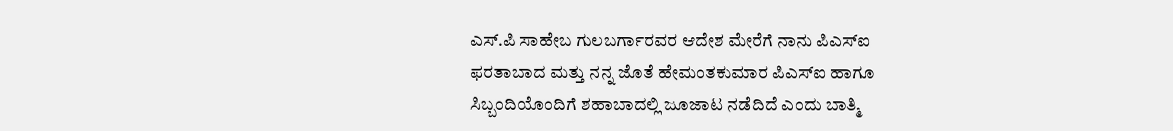ಎಸ್‌.ಪಿ ಸಾಹೇಬ ಗುಲಬರ್ಗಾರವರ ಆದೇಶ ಮೇರೆಗೆ ನಾನು ಪಿಎಸ್‌ಐ ಫರತಾಬಾದ ಮತ್ತು ನನ್ನ ಜೊತೆ ಹೇಮಂತಕುಮಾರ ಪಿಎಸ್‌ಐ ಹಾಗೂ ಸಿಬ್ಬಂದಿಯೊಂದಿಗೆ ಶಹಾಬಾದಲ್ಲಿ ಜೂಜಾಟ ನಡೆದಿದೆ ಎಂದು ಬಾತ್ಮಿ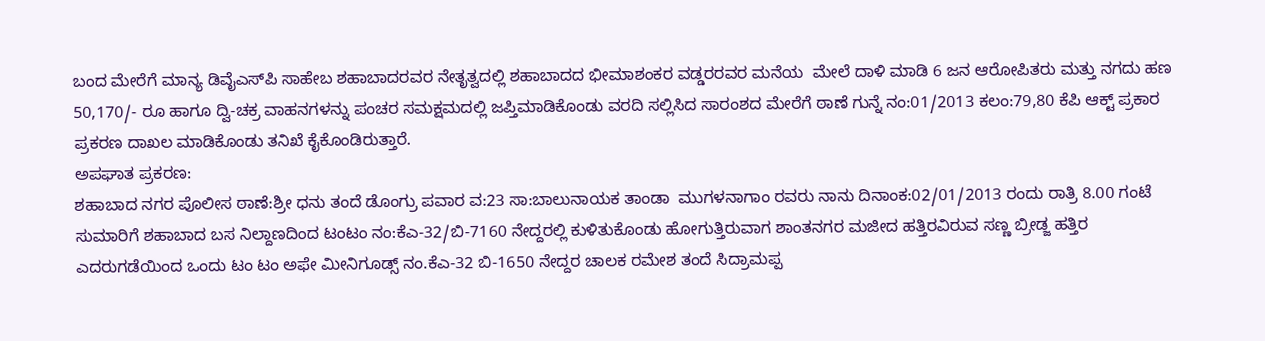ಬಂದ ಮೇರೆಗೆ ಮಾನ್ಯ ಡಿವೈಎಸ್‌ಪಿ ಸಾಹೇಬ ಶಹಾಬಾದರವರ ನೇತೃತ್ವದಲ್ಲಿ ಶಹಾಬಾದದ ಭೀಮಾಶಂಕರ ವಡ್ಡರರವರ ಮನೆಯ  ಮೇಲೆ ದಾಳಿ ಮಾಡಿ 6 ಜನ ಆರೋಪಿತರು ಮತ್ತು ನಗದು ಹಣ 50,170/- ರೂ ಹಾಗೂ ದ್ವಿ-ಚಕ್ರ ವಾಹನಗಳನ್ನು ಪಂಚರ ಸಮಕ್ಷಮದಲ್ಲಿ ಜಪ್ತಿಮಾಡಿಕೊಂಡು ವರದಿ ಸಲ್ಲಿಸಿದ ಸಾರಂಶದ ಮೇರೆಗೆ ಠಾಣೆ ಗುನ್ನೆ ನಂ:01/2013 ಕಲಂ:79,80 ಕೆಪಿ ಆಕ್ಟ್‌ ಪ್ರಕಾರ ಪ್ರಕರಣ ದಾಖಲ ಮಾಡಿಕೊಂಡು ತನಿಖೆ ಕೈಕೊಂಡಿರುತ್ತಾರೆ.
ಅಪಘಾತ ಪ್ರಕರಣ:
ಶಹಾಬಾದ ನಗರ ಪೊಲೀಸ ಠಾಣೆ:ಶ್ರೀ ಧನು ತಂದೆ ಡೊಂಗ್ರು ಪವಾರ ವ:23 ಸಾ:ಬಾಲುನಾಯಕ ತಾಂಡಾ  ಮುಗಳನಾಗಾಂ ರವರು ನಾನು ದಿನಾಂಕ:02/01/2013 ರಂದು ರಾತ್ರಿ 8.00 ಗಂಟೆ ಸುಮಾರಿಗೆ ಶಹಾಬಾದ ಬಸ ನಿಲ್ದಾಣದಿಂದ ಟಂಟಂ ನಂ:ಕೆಎ-32/ಬಿ-7160 ನೇದ್ದರಲ್ಲಿ ಕುಳಿತುಕೊಂಡು ಹೋಗುತ್ತಿರುವಾಗ ಶಾಂತನಗರ ಮಜೀದ ಹತ್ತಿರವಿರುವ ಸಣ್ಣ ಬ್ರೀಡ್ಜ ಹತ್ತಿರ ಎದರುಗಡೆಯಿಂದ ಒಂದು ಟಂ ಟಂ ಅಫೇ ಮೀನಿಗೂಡ್ಸ್‌ ನಂ.ಕೆಎ-32 ಬಿ-1650 ನೇದ್ದರ ಚಾಲಕ ರಮೇಶ ತಂದೆ ಸಿದ್ರಾಮಪ್ಪ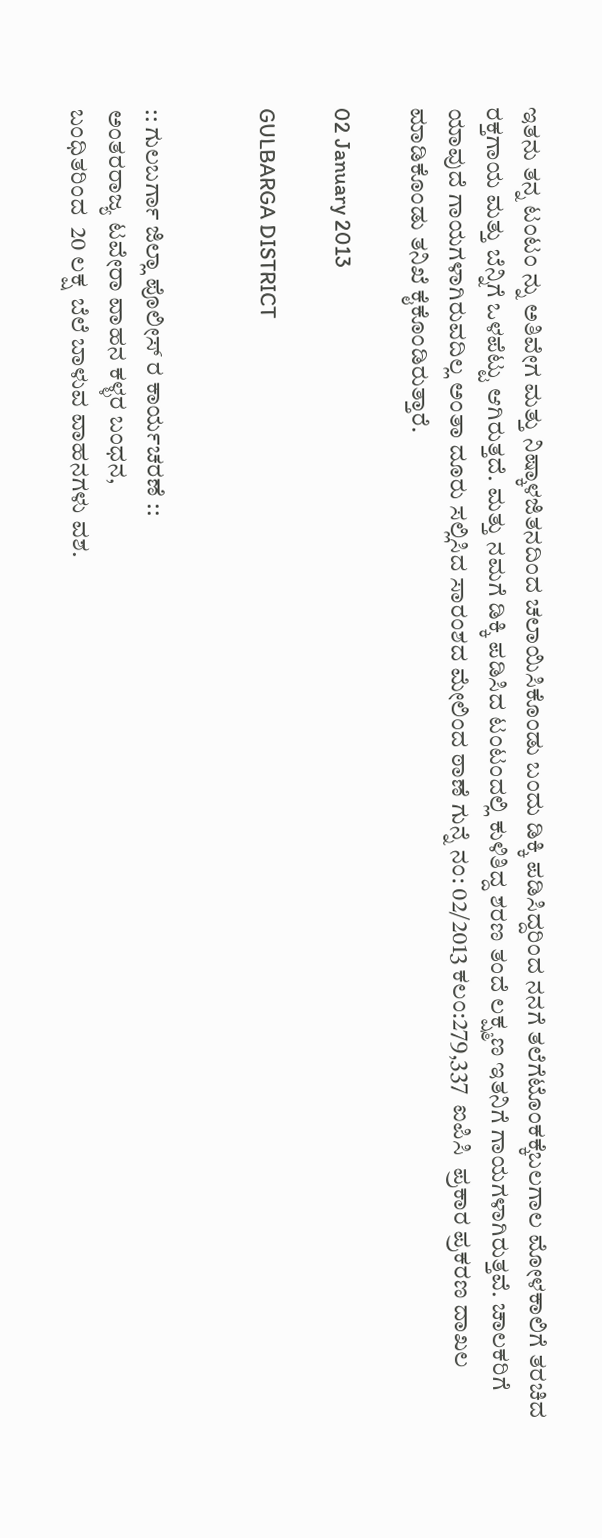ಇತನು ತನ್ನ ಟಂಟಂ ನ್ನು ಅತಿವೇಗ ಮತ್ತು ನಿಷ್ಕಾಳಜಿತನದಿಂದ ಚಲಾಯಿಸಿಕೊಂಡು ಬಂದು ಡಿಕ್ಕಿ ಪಡಿಸಿದ್ದರಿಂದ ನನಗೆ ತಲೆಗೆಟೊಂಕಕ್ಕೆಬಲಗಾಲ ಮೋಳಕಾಲಿಗೆ ತರಚಿದ ರಕ್ತಗಾಯ ಮತ್ತು ಬೆನ್ನಿಗೆ ಒಳಪೆಟ್ಟು ಆಗಿರುತ್ತದೆ. ಮತ್ತು ನಮಗೆ ಡಿಕ್ಕಿ ಪಡಿಸಿದ ಟಂಟಂದಲ್ಲಿ ಕುಳಿತಿದ್ದ ಶರಣ ತಂದೆ ಲಕ್ಷ್ಮಣ ಇತನಿಗೆ ಗಾಯಗಳಾಗಿರುತ್ತವೆ. ಚಾಲಕರಿಗೆ ಯಾವುದೆ ಗಾಯಗಳಾಗಿರುವದಿಲ್ಲ ಅಂತಾ ದೂರು ಸಲ್ಲಿಸಿದ ಸಾರಂಶದ ಮೇಲಿಂದ ಠಾಣೆ ಗುನ್ನೆ ನಂ: 02/2013 ಕಲಂ:279,337  ಐಪಿಸಿ  ಪ್ರಕಾರ ಪ್ರಕರಣ ದಾಖಲ ಮಾಡಿಕೊಂಡು ತನಿಖೆ ಕೈಕೊಂಡಿರುತ್ತಾರೆ.

02 January 2013

GULBARGA DISTRICT


:: ಗುಲಬರ್ಗಾ ಜಿಲ್ಲಾ ಪೊಲೀಸ್ ರ ಕಾರ್ಯಚರಣೆ ::
ಅಂತರರಾಜ್ಯ ಟವೇರಾ ವಾಹನ ಕಳ್ಳರ ಬಂಧನ,
ಬಂಧಿತರಿಂದ  20 ಲಕ್ಷ  ಬೆಲೆ ಬಾಳುವ ವಾಹನಗಳು ವಶ.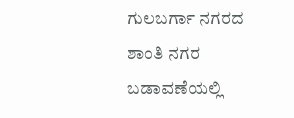ಗುಲಬರ್ಗಾ ನಗರದ ಶಾಂತಿ ನಗರ ಬಡಾವಣೆಯಲ್ಲಿ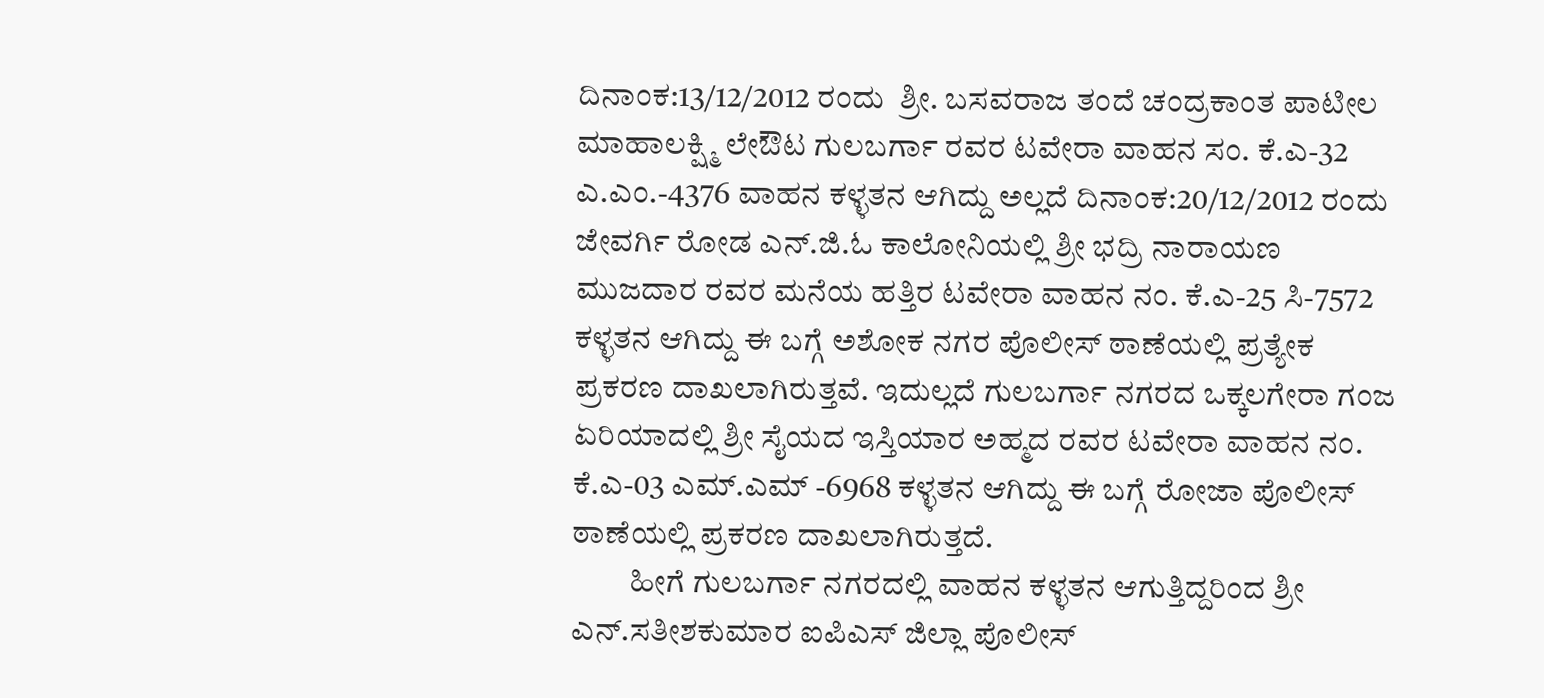ದಿನಾಂಕ:13/12/2012 ರಂದು  ಶ್ರೀ. ಬಸವರಾಜ ತಂದೆ ಚಂದ್ರಕಾಂತ ಪಾಟೀಲ ಮಾಹಾಲಕ್ಷ್ಮಿ ಲೇಔಟ ಗುಲಬರ್ಗಾ ರವರ ಟವೇರಾ ವಾಹನ ಸಂ. ಕೆ.ಎ-32 ಎ.ಎಂ.-4376 ವಾಹನ ಕಳ್ಳತನ ಆಗಿದ್ದು ಅಲ್ಲದೆ ದಿನಾಂಕ:20/12/2012 ರಂದು ಜೇವರ್ಗಿ ರೋಡ ಎನ್.ಜಿ.ಓ ಕಾಲೋನಿಯಲ್ಲಿ ಶ್ರೀ ಭದ್ರಿ ನಾರಾಯಣ ಮುಜದಾರ ರವರ ಮನೆಯ ಹತ್ತಿರ ಟವೇರಾ ವಾಹನ ನಂ. ಕೆ.ಎ-25 ಸಿ-7572  ಕಳ್ಳತನ ಆಗಿದ್ದು ಈ ಬಗ್ಗೆ ಅಶೋಕ ನಗರ ಪೊಲೀಸ್ ಠಾಣೆಯಲ್ಲಿ ಪ್ರತ್ಯೇಕ ಪ್ರಕರಣ ದಾಖಲಾಗಿರುತ್ತವೆ. ಇದುಲ್ಲದೆ ಗುಲಬರ್ಗಾ ನಗರದ ಒಕ್ಕಲಗೇರಾ ಗಂಜ ಏರಿಯಾದಲ್ಲಿ ಶ್ರೀ ಸೈಯದ ಇಸ್ತಿಯಾರ ಅಹ್ಮದ ರವರ ಟವೇರಾ ವಾಹನ ನಂ. ಕೆ.ಎ-03 ಎಮ್.ಎಮ್ -6968 ಕಳ್ಳತನ ಆಗಿದ್ದು ಈ ಬಗ್ಗೆ ರೋಜಾ ಪೊಲೀಸ್ ಠಾಣೆಯಲ್ಲಿ ಪ್ರಕರಣ ದಾಖಲಾಗಿರುತ್ತದೆ.
         ಹೀಗೆ ಗುಲಬರ್ಗಾ ನಗರದಲ್ಲಿ ವಾಹನ ಕಳ್ಳತನ ಆಗುತ್ತಿದ್ದರಿಂದ ಶ್ರೀ ಎನ್.ಸತೀಶಕುಮಾರ ಐಪಿಎಸ್‌ ಜಿಲ್ಲಾ ಪೊಲೀಸ್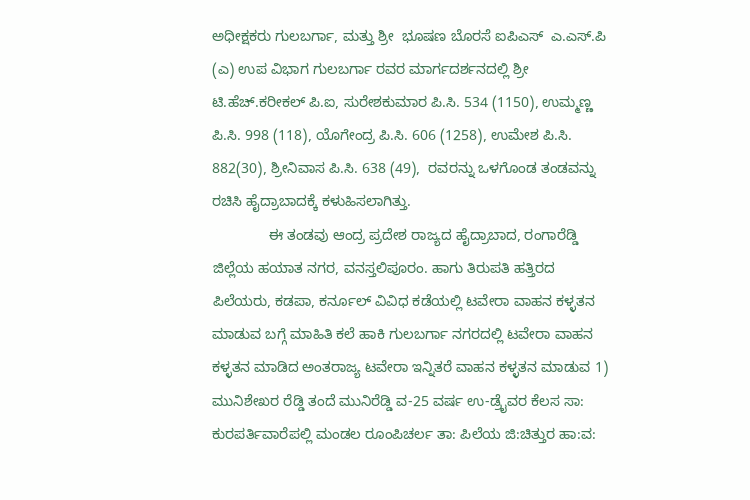ಅಧೀಕ್ಷಕರು ಗುಲಬರ್ಗಾ, ಮತ್ತು ಶ್ರೀ  ಭೂಷಣ ಬೊರಸೆ ಐಪಿಎಸ್‌  ಎ.ಎಸ್‌.ಪಿ (ಎ) ಉಪ ವಿಭಾಗ ಗುಲಬರ್ಗಾ ರವರ ಮಾರ್ಗದರ್ಶನದಲ್ಲಿ ಶ್ರೀ ಟಿ.ಹೆಚ್.ಕರೀಕಲ್ ಪಿ.ಐ, ಸುರೇಶಕುಮಾರ ಪಿ.ಸಿ. 534 (1150), ಉಮ್ಮಣ್ಣ ಪಿ.ಸಿ. 998 (118), ಯೊಗೇಂದ್ರ ಪಿ.ಸಿ. 606 (1258), ಉಮೇಶ ಪಿ.ಸಿ. 882(30), ಶ್ರೀನಿವಾಸ ಪಿ.ಸಿ. 638 (49),  ರವರನ್ನು ಒಳಗೊಂಡ ತಂಡವನ್ನು ರಚಿಸಿ ಹೈದ್ರಾಬಾದಕ್ಕೆ ಕಳುಹಿಸಲಾಗಿತ್ತು.
              ಈ ತಂಡವು ಆಂದ್ರ ಪ್ರದೇಶ ರಾಜ್ಯದ ಹೈದ್ರಾಬಾದ, ರಂಗಾರೆಡ್ಡಿ ಜಿಲ್ಲೆಯ ಹಯಾತ ನಗರ, ವನಸ್ತಲಿಪೂರಂ. ಹಾಗು ತಿರುಪತಿ ಹತ್ತಿರದ ಪಿಲೆಯರು, ಕಡಪಾ, ಕರ್ನೂಲ್ ವಿವಿಧ ಕಡೆಯಲ್ಲಿ ಟವೇರಾ ವಾಹನ ಕಳ್ಳತನ ಮಾಡುವ ಬಗ್ಗೆ ಮಾಹಿತಿ ಕಲೆ ಹಾಕಿ ಗುಲಬರ್ಗಾ ನಗರದಲ್ಲಿ ಟವೇರಾ ವಾಹನ ಕಳ್ಳತನ ಮಾಡಿದ ಅಂತರಾಜ್ಯ ಟವೇರಾ ಇನ್ನಿತರೆ ವಾಹನ ಕಳ್ಳತನ ಮಾಡುವ 1)  ಮುನಿಶೇಖರ ರೆಡ್ಡಿ ತಂದೆ ಮುನಿರೆಡ್ಡಿ ವ-25 ವರ್ಷ ಉ-ಡ್ರೈವರ ಕೆಲಸ ಸಾ: ಕುರಪರ್ತಿವಾರೆಪಲ್ಲಿ ಮಂಡಲ ರೂಂಪಿಚರ್ಲ ತಾ: ಪಿಲೆಯ ಜಿ:ಚಿತ್ತುರ ಹಾ:ವ: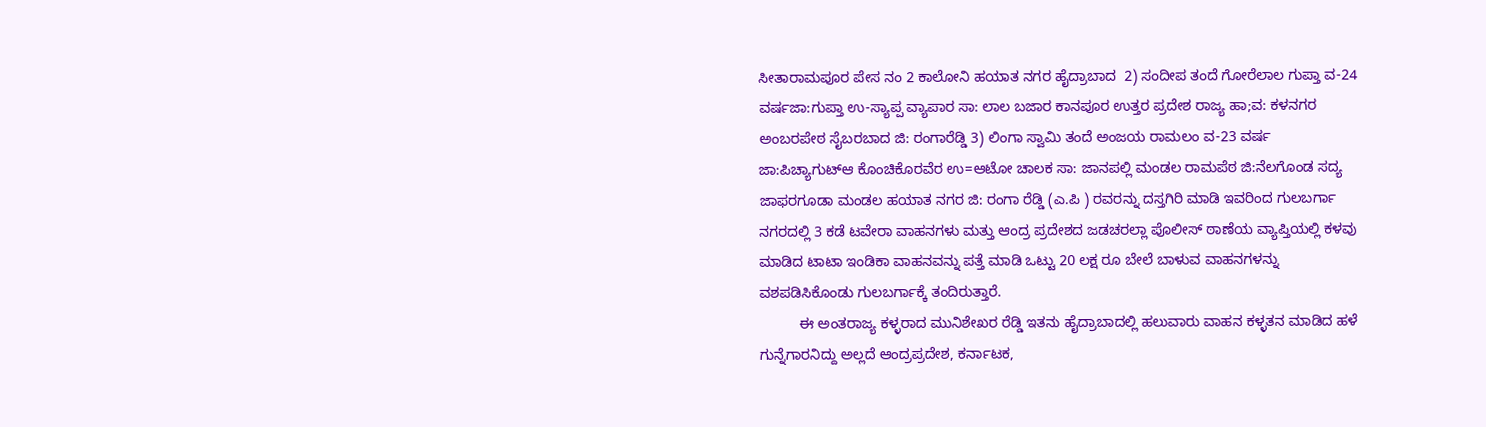ಸೀತಾರಾಮಪೂರ ಪೇಸ ನಂ 2 ಕಾಲೋನಿ ಹಯಾತ ನಗರ ಹೈದ್ರಾಬಾದ  2) ಸಂದೀಪ ತಂದೆ ಗೋರೆಲಾಲ ಗುಪ್ತಾ ವ-24 ವರ್ಷಜಾ:ಗುಪ್ತಾ ಉ-ಸ್ಯಾಪ್ಪ ವ್ಯಾಪಾರ ಸಾ: ಲಾಲ ಬಜಾರ ಕಾನಪೂರ ಉತ್ತರ ಪ್ರದೇಶ ರಾಜ್ಯ ಹಾ;ವ: ಕಳನಗರ ಅಂಬರಪೇಠ ಸೈಬರಬಾದ ಜಿ: ರಂಗಾರೆಡ್ಡಿ 3) ಲಿಂಗಾ ಸ್ವಾಮಿ ತಂದೆ ಅಂಜಯ ರಾಮಲಂ ವ-23 ವರ್ಷ ಜಾ:ಪಿಚ್ಯಾಗುಟ್ಆ ಕೊಂಚಿಕೊರವೆರ ಉ=ಆಟೋ ಚಾಲಕ ಸಾ: ಜಾನಪಲ್ಲಿ ಮಂಡಲ ರಾಮಪೆಠ ಜಿ:ನೆಲಗೊಂಡ ಸದ್ಯ ಜಾಫರಗೂಡಾ ಮಂಡಲ ಹಯಾತ ನಗರ ಜಿ: ರಂಗಾ ರೆಡ್ಡಿ (ಎ.ಪಿ ) ರವರನ್ನು ದಸ್ತಗಿರಿ ಮಾಡಿ ಇವರಿಂದ ಗುಲಬರ್ಗಾ ನಗರದಲ್ಲಿ 3 ಕಡೆ ಟವೇರಾ ವಾಹನಗಳು ಮತ್ತು ಆಂದ್ರ ಪ್ರದೇಶದ ಜಡಚರಲ್ಲಾ ಪೊಲೀಸ್ ಠಾಣೆಯ ವ್ಯಾಪ್ತಿಯಲ್ಲಿ ಕಳವು ಮಾಡಿದ ಟಾಟಾ ಇಂಡಿಕಾ ವಾಹನವನ್ನು ಪತ್ತೆ ಮಾಡಿ ಒಟ್ಟು 20 ಲಕ್ಷ ರೂ ಬೇಲೆ ಬಾಳುವ ವಾಹನಗಳನ್ನು ವಶಪಡಿಸಿಕೊಂಡು ಗುಲಬರ್ಗಾಕ್ಕೆ ತಂದಿರುತ್ತಾರೆ.
          ಈ ಅಂತರಾಜ್ಯ ಕಳ್ಳರಾದ ಮುನಿಶೇಖರ ರೆಡ್ಡಿ ಇತನು ಹೈದ್ರಾಬಾದಲ್ಲಿ ಹಲುವಾರು ವಾಹನ ಕಳ್ಳತನ ಮಾಡಿದ ಹಳೆ ಗುನ್ನೆಗಾರನಿದ್ದು ಅಲ್ಲದೆ ಆಂದ್ರಪ್ರದೇಶ, ಕರ್ನಾಟಕ,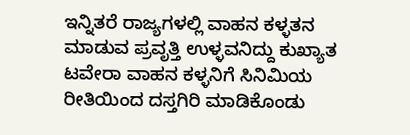ಇನ್ನಿತರೆ ರಾಜ್ಯಗಳಲ್ಲಿ ವಾಹನ ಕಳ್ಳತನ ಮಾಡುವ ಪ್ರವೃತ್ತಿ ಉಳ್ಳವನಿದ್ದು ಕುಖ್ಯಾತ ಟವೇರಾ ವಾಹನ ಕಳ್ಳನಿಗೆ ಸಿನಿಮಿಯ ರೀತಿಯಿಂದ ದಸ್ತಗಿರಿ ಮಾಡಿಕೊಂಡು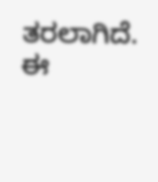ತರಲಾಗಿದೆ. ಈ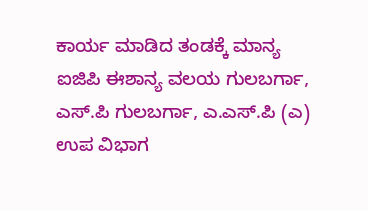ಕಾರ್ಯ ಮಾಡಿದ ತಂಡಕ್ಕೆ ಮಾನ್ಯ ಐಜಿಪಿ ಈಶಾನ್ಯ ವಲಯ ಗುಲಬರ್ಗಾ, ಎಸ್.ಪಿ ಗುಲಬರ್ಗಾ, ಎ.ಎಸ್.ಪಿ (ಎ) ಉಪ ವಿಭಾಗ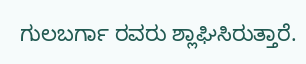ಗುಲಬರ್ಗಾ ರವರು ಶ್ಲಾಘಿಸಿರುತ್ತಾರೆ.